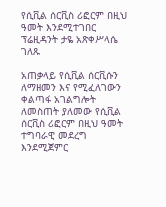የሲቪል ሰርቪስ ሪፎርም በዚህ ዓመት እንደሚተገበር ፕሬዚዳንት ታዬ አጽቀሥላሴ ገለጹ

አጠቃላይ የሲቪል ሰርቪሱን ለማዘመን እና የሚፈለገውን ቀልጣፋ አገልግሎት ለመስጠት ያለመው የሲቪል ሰርቪስ ሪፎርም በዚህ ዓመት ተግባራዊ መደረግ እንደሚጀምር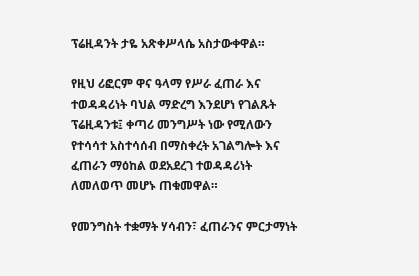ፕሬዚዳንት ታዬ አጽቀሥላሴ አስታውቀዋል።

የዚህ ሪፎርም ዋና ዓላማ የሥራ ፈጠራ እና ተወዳዳሪነት ባህል ማድረግ እንደሆነ የገልጹት ፕሬዚዳንቱ፤ ቀጣሪ መንግሥት ነው የሚለውን የተሳሳተ አስተሳሰብ በማስቀረት አገልግሎት እና ፈጠራን ማዕከል ወደአደረገ ተወዳዳሪነት ለመለወጥ መሆኑ ጠቁመዋል።

የመንግስት ተቋማት ሃሳብን፣ ፈጠራንና ምርታማነት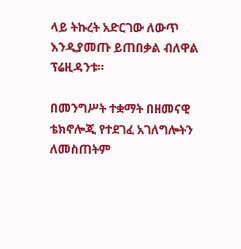ላይ ትኩረት አድርገው ለውጥ እንዲያመጡ ይጠበቃል ብለዋል ፕሬዚዳንቱ።

በመንግሥት ተቋማት በዘመናዊ ቴክኖሎጂ የተደገፈ አገለግሎትን ለመስጠትም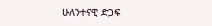ሁለንተናዊ ድጋፍ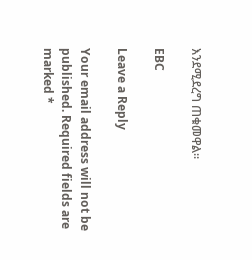እንደሚደረግ ጠቁመዋል።

EBC

Leave a Reply

Your email address will not be published. Required fields are marked *